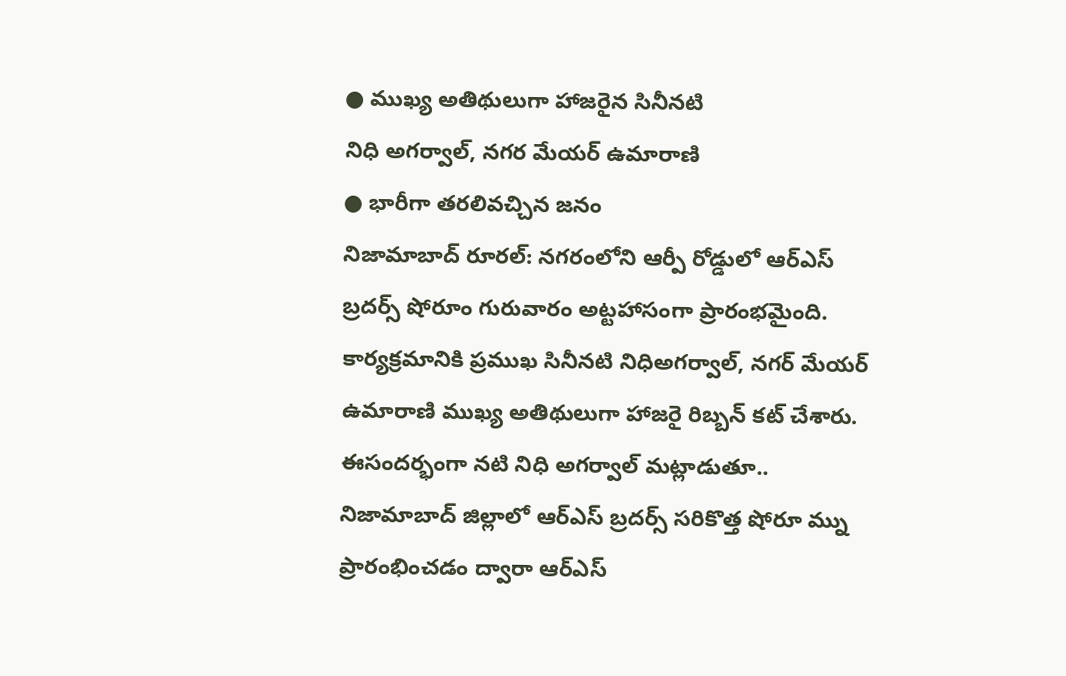● ముఖ్య అతిథులుగా హాజరైన సినీనటి
నిధి అగర్వాల్, నగర మేయర్ ఉమారాణి
● భారీగా తరలివచ్చిన జనం
నిజామాబాద్ రూరల్: నగరంలోని ఆర్పీ రోడ్డులో ఆర్ఎస్ బ్రదర్స్ షోరూం గురువారం అట్టహాసంగా ప్రారంభమైంది. కార్యక్రమానికి ప్రముఖ సినీనటి నిధిఅగర్వాల్, నగర్ మేయర్ ఉమారాణి ముఖ్య అతిథులుగా హాజరై రిబ్బన్ కట్ చేశారు. ఈసందర్భంగా నటి నిధి అగర్వాల్ మట్లాడుతూ.. నిజామాబాద్ జిల్లాలో ఆర్ఎస్ బ్రదర్స్ సరికొత్త షోరూ మ్ను ప్రారంభించడం ద్వారా ఆర్ఎస్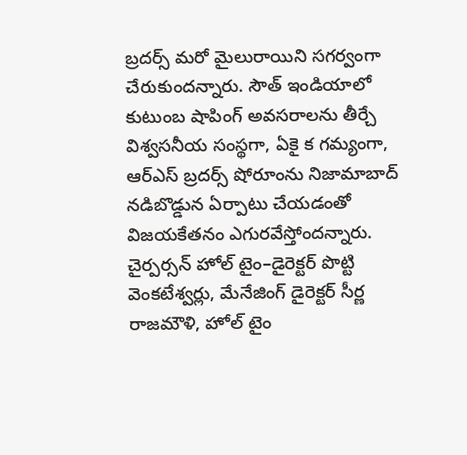బ్రదర్స్ మరో మైలురాయిని సగర్వంగా చేరుకుందన్నారు. సౌత్ ఇండియాలో కుటుంబ షాపింగ్ అవసరాలను తీర్చే విశ్వసనీయ సంస్థగా, ఏకై క గమ్యంగా, ఆర్ఎస్ బ్రదర్స్ షోరూంను నిజామాబాద్ నడిబొడ్డున ఏర్పాటు చేయడంతో విజయకేతనం ఎగురవేస్తోందన్నారు. చైర్పర్సన్ హోల్ టైం–డైరెక్టర్ పొట్టి వెంకటేశ్వర్లు, మేనేజింగ్ డైరెక్టర్ సీర్ణ రాజమౌళి, హోల్ టైం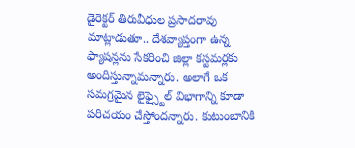డైరెక్టర్ తిరువీధుల ప్రసాదరావు మాట్లాడుతూ.. దేశవ్యాప్తంగా ఉన్న ఫ్యాషన్లను సేకరించి జిల్లా కస్టమర్లకు అందిస్తున్నామన్నారు. అలాగే ఒక సమగ్రమైన లైఫ్స్టైల్ విభాగాన్ని కూడా పరిచయం చేస్తోందన్నారు. కుటుంబానికి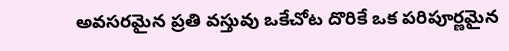అవసరమైన ప్రతి వస్తువు ఒకేచోట దొరికే ఒక పరిపూర్ణమైన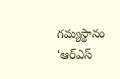గమ్యస్థానం ‘ఆర్ఎస్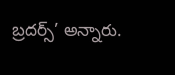బ్రదర్స్’ అన్నారు.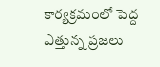కార్యక్రమంలో పెద్ద ఎత్తున్న ప్రజలు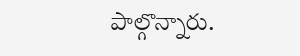పాల్గొన్నారు.